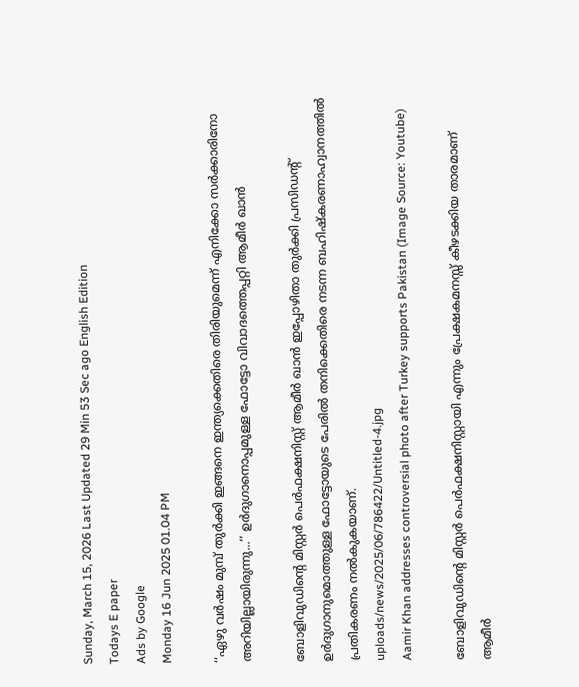Sunday, March 15, 2026 Last Updated 29 Min 53 Sec ago English Edition
Todays E paper
Ads by Google
Monday 16 Jun 2025 01.04 PM

‘‘ഏഴു വര്‍ഷം മുമ്പ് തുര്‍ക്കി ഇങ്ങനെ ഇന്ത്യക്കെതിരെ തിരിയുമെന്ന് എനിക്കോ സര്‍ക്കാരിനോ അറിയില്ലായിരുന്നു...’’ ഉര്‍ദുഗാനൊപ്പമുള്ള ഫോട്ടോ വിവാദത്തെപ്പറ്റി ആമീര്‍ ഖാന്‍

ബോളിവുഡിന്റെ മിസ്റ്റര്‍ പെര്‍ഫക്ഷനിസ്റ്റ് ആമീര്‍ ഖാന്‍ ഇപ്പോഴിതാ തുർക്കി പ്രസിഡന്റ് ഉർദുഗാനുമൊത്തുള്ള ഫോട്ടോയുടെ പേരില്‍ തനിക്കെതിരെ നടന്ന ബഹിഷ്കരണാഹ്വാനത്തില്‍ പ്രതികരണം നല്‍കുകയാണ്.
uploads/news/2025/06/786422/Untitled-4.jpg
Aamir Khan addresses controversial photo after Turkey supports Pakistan (Image Source: Youtube)

ബോളിവുഡിന്റെ മിസ്റ്റര്‍ പെര്‍ഫക്ഷനിസ്റ്റായി എന്നും പ്രേക്ഷകമനസ്സ് കീഴടക്കിയ താരമാണ് ആമീര്‍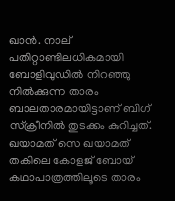ഖാന്‍. നാല് പതിറ്റാണ്ടിലധികമായി ബോളിവുഡില്‍ നിറഞ്ഞു നില്‍ക്കുന്ന താരം ബാലതാരമായിട്ടാണ് ബിഗ് സ്ക്രീനില്‍ തുടക്കം കുറിച്ചത്. ഖയാമത് സെ ഖയാമത് തകിലെ കോളജ് ബോയ് കഥാപാത്രത്തിലൂടെ താരം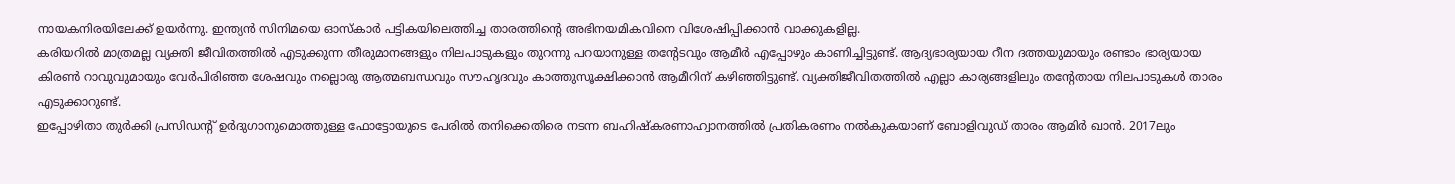നായകനിരയിലേക്ക് ഉയര്‍ന്നു. ഇന്ത്യന്‍ സിനിമയെ ഓസ്കാര്‍ പട്ടികയിലെത്തിച്ച താരത്തിന്റെ അഭിനയമികവിനെ വിശേഷിപ്പിക്കാന്‍ വാക്കുകളില്ല.
കരിയറില്‍ മാത്രമല്ല വ്യക്തി ജീവിതത്തില്‍ എടുക്കുന്ന തീരുമാനങ്ങളും നിലപാടുകളും തുറന്നു പറയാനുള്ള തന്റേടവും ആമീര്‍ എപ്പോഴും കാണിച്ചിട്ടുണ്ട്. ആദ്യഭാര്യയായ റീന ദത്തയുമായും രണ്ടാം ഭാര്യയായ കിരണ്‍ റാവുവുമായും വേര്‍പിരിഞ്ഞ ശേഷവും നല്ലൊരു ആത്മബന്ധവും സൗഹൃദവും കാത്തുസൂക്ഷിക്കാന്‍ ആമീറിന് കഴിഞ്ഞിട്ടുണ്ട്. വ്യക്തിജീവിതത്തില്‍ എല്ലാ കാര്യങ്ങളിലും തന്റേതായ നിലപാടുകള്‍ താരം എടുക്കാറുണ്ട്.
ഇപ്പോഴിതാ തുർക്കി പ്രസിഡന്റ് ഉർദുഗാനുമൊത്തുള്ള ഫോട്ടോയുടെ പേരില്‍ തനിക്കെതിരെ നടന്ന ബഹിഷ്കരണാഹ്വാനത്തില്‍ പ്രതികരണം നല്‍കുകയാണ് ബോളിവുഡ് താരം ആമിർ ഖാൻ. 2017ലും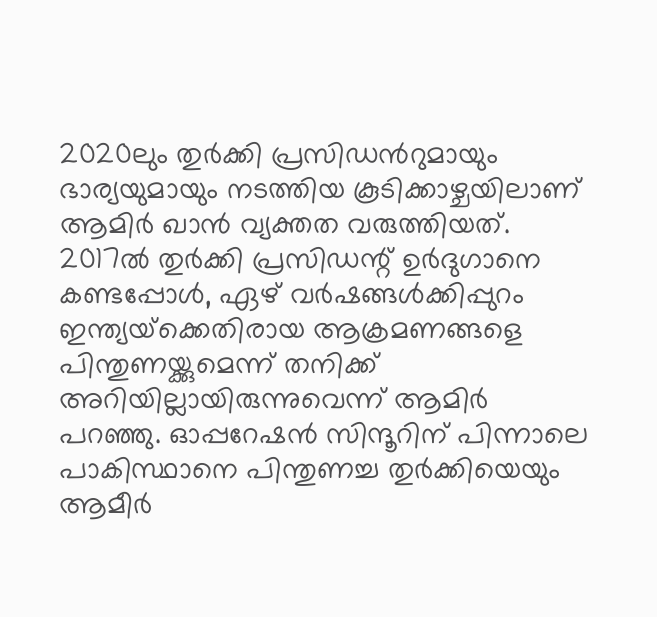2020ലും തുര്‍ക്കി പ്രസിഡന്‍റുമായും ഭാര്യയുമായും നടത്തിയ കൂടിക്കാഴ്ചയിലാണ് ആമിര്‍ ഖാന്‍ വ്യക്തത വരുത്തിയത്. 2017ല്‍ തുർക്കി പ്രസിഡന്റ് ഉര്‍ദുഗാനെ കണ്ടപ്പോള്‍, ഏഴ് വര്‍ഷങ്ങള്‍ക്കിപ്പുറം ഇന്ത്യയ്‌ക്കെതിരായ ആക്രമണങ്ങളെ പിന്തുണയ്ക്കുമെന്ന് തനിക്ക് അറിയില്ലായിരുന്നുവെന്ന് ആമിർ പറഞ്ഞു. ഓപ്പറേഷന്‍ സിന്ദൂറിന് പിന്നാലെ പാകിസ്ഥാനെ പിന്തുണച്ച തുര്‍ക്കിയെയും ആമീര്‍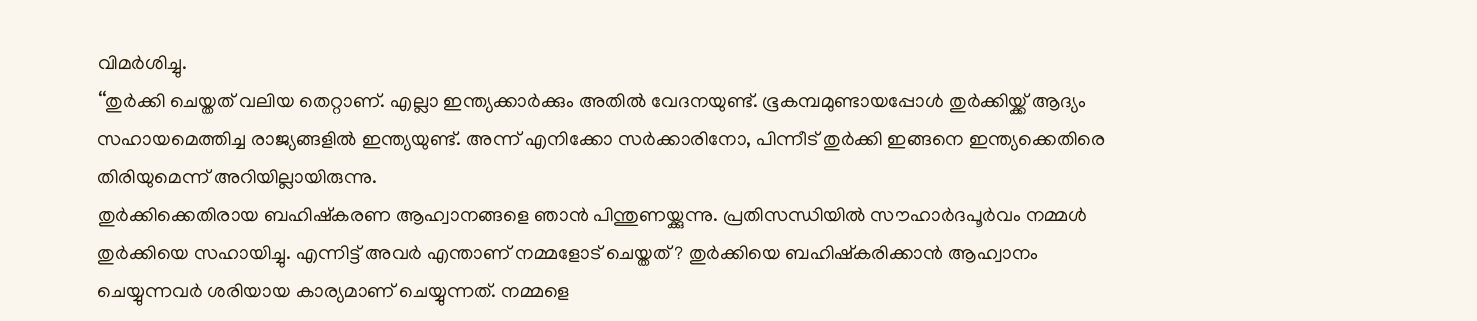വിമര്‍ശിച്ചു.
‘‘തുര്‍ക്കി ചെയ്തത് വലിയ തെറ്റാണ്. എല്ലാ ഇന്ത്യക്കാർക്കും അതില്‍ വേദനയുണ്ട്. ഭൂകമ്പമുണ്ടായപ്പോള്‍ തുര്‍ക്കിയ്ക്ക് ആദ്യം സഹായമെത്തിച്ച രാജ്യങ്ങളില്‍ ഇന്ത്യയുണ്ട്. അന്ന് എനിക്കോ സര്‍ക്കാരിനോ, പിന്നീട് തുര്‍ക്കി ഇങ്ങനെ ഇന്ത്യക്കെതിരെ തിരിയുമെന്ന് അറിയില്ലായിരുന്നു.
തുര്‍ക്കിക്കെതിരായ ബഹിഷ്‌കരണ ആഹ്വാനങ്ങളെ ഞാന്‍ പിന്തുണയ്ക്കുന്നു. പ്രതിസന്ധിയില്‍ സൗഹാർദപൂർവം നമ്മള്‍ തുർക്കിയെ സഹായിച്ചു. എന്നിട്ട് അവർ എന്താണ് നമ്മളോട് ചെയ്തത്? തുർക്കിയെ ബഹിഷ്‌കരിക്കാൻ ആഹ്വാനം ചെയ്യുന്നവര്‍ ശരിയായ കാര്യമാണ് ചെയ്യുന്നത്. നമ്മളെ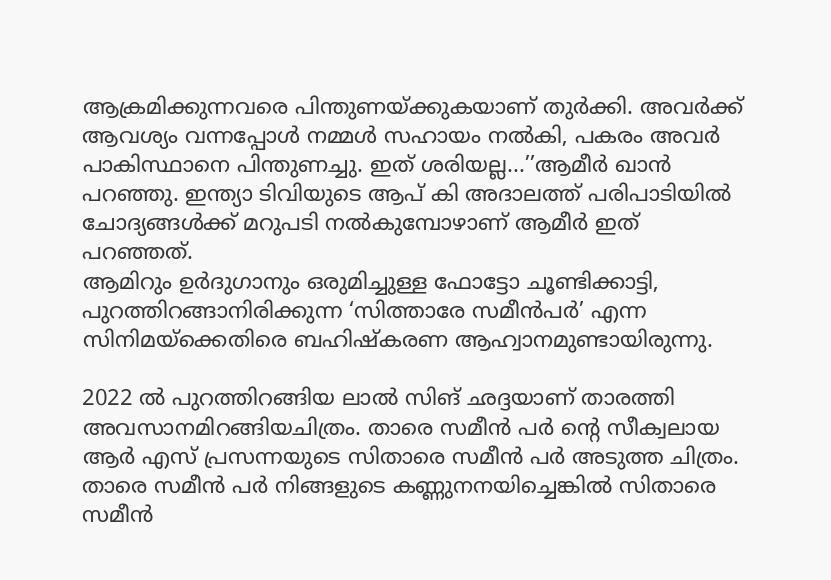ആക്രമിക്കുന്നവരെ പിന്തുണയ്ക്കുകയാണ് തുർക്കി. അവർക്ക് ആവശ്യം വന്നപ്പോള്‍ നമ്മള്‍ സഹായം നല്‍കി, പകരം അവര്‍ പാകിസ്ഥാനെ പിന്തുണച്ചു. ഇത് ശരിയല്ല...’’ആമീര്‍ ഖാന്‍ പറഞ്ഞു. ഇന്ത്യാ ടിവിയുടെ ആപ് കി അദാലത്ത് പരിപാടിയില്‍ ചോദ്യങ്ങള്‍ക്ക് മറുപടി നല്‍കുമ്പോഴാണ് ആമീര്‍ ഇത് പറഞ്ഞത്.
ആമിറും ഉർദുഗാനും ഒരുമിച്ചുള്ള ഫോട്ടോ ചൂണ്ടിക്കാട്ടി, പുറത്തിറങ്ങാനിരിക്കുന്ന ‘സിത്താരേ സമീന്‍പർ’ എന്ന സിനിമയ്ക്കെതിരെ ബഹിഷ്‌കരണ ആഹ്വാനമുണ്ടായിരുന്നു.

2022 ല്‍ പുറത്തിറങ്ങിയ ലാല്‍ സിങ് ഛദ്ദയാണ് താരത്തി അവസാനമിറങ്ങിയചിത്രം. താരെ സമീന്‍ പര്‍ ന്റെ സീക്വലായ ആര്‍ എസ് പ്രസന്നയുടെ സിതാരെ സമീന്‍ പര്‍ അടുത്ത ചിത്രം. താരെ സമീന്‍ പര്‍ നിങ്ങളുടെ കണ്ണുനനയിച്ചെങ്കില്‍ സിതാരെ സമീന്‍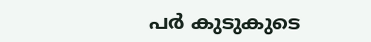പര്‍ കുടുകുടെ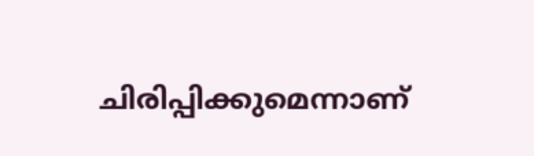ചിരിപ്പിക്കുമെന്നാണ്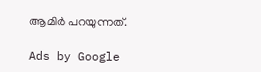ആമിര്‍ പറയുന്നത്.

Ads by Google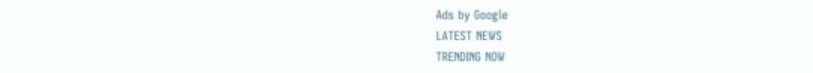Ads by Google
LATEST NEWS
TRENDING NOW